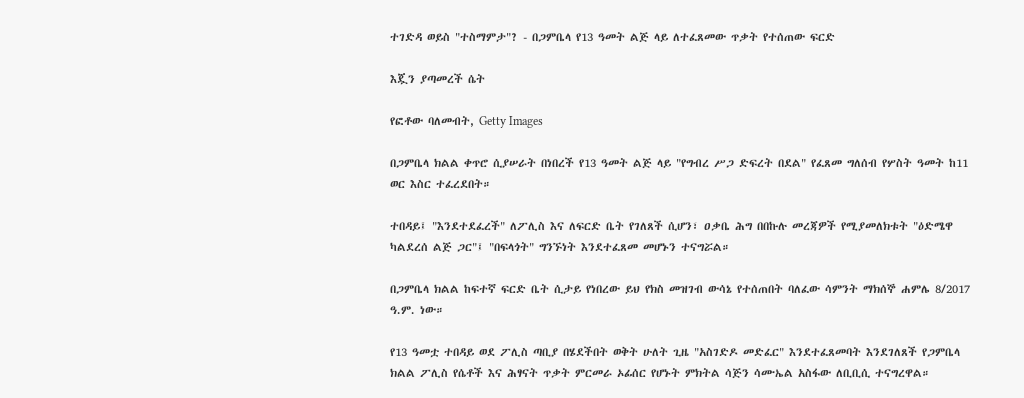ተገድዳ ወይስ "ተስማምታ"? - በጋምቤላ የ13 ዓመት ልጅ ላይ ለተፈጸመው ጥቃት የተሰጠው ፍርድ

እጇን ያጣመረች ሴት

የፎቶው ባለመብት, Getty Images

በጋምቤላ ክልል ቀጥሮ ሲያሠራት በነበረች የ13 ዓመት ልጅ ላይ "የግብረ ሥጋ ድፍረት በደል" የፈጸመ ግለሰብ የሦስት ዓመት ከ11 ወር እስር ተፈረደበት።

ተበዳይ፤ "እንደተደፈረች" ለፖሊስ እና ለፍርድ ቤት የገለጸች ሲሆን፣ ዐቃቤ ሕግ በበኩሉ መረጃዎች የሚያመለክቱት "ዕድሜዋ ካልደረሰ ልጅ ጋር"፤ "በፍላጎት" ግንኙነት እንደተፈጸመ መሆኑን ተናግሯል።

በጋምቤላ ክልል ከፍተኛ ፍርድ ቤት ሲታይ የነበረው ይህ የክስ መዝገብ ውሳኔ የተሰጠበት ባለፈው ሳምንት ማክሰኞ ሐምሌ 8/2017 ዓ.ም. ነው።

የ13 ዓመቷ ተበዳይ ወደ ፖሊስ ጣቢያ በሄደችበት ወቅት ሁለት ጊዜ "አስገድዶ መድፈር" እንደተፈጸመባት እንደገለጸች የጋምቤላ ክልል ፖሊስ የሴቶች እና ሕፃናት ጥቃት ምርመራ ኦፊሰር የሆኑት ምክትል ሳጅን ሳሙኤል አስፋው ለቢቢሲ ተናግረዋል።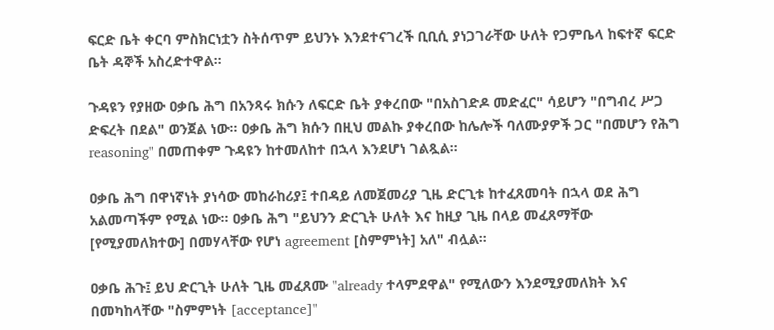ፍርድ ቤት ቀርባ ምስክርነቷን ስትሰጥም ይህንኑ እንደተናገረች ቢቢሲ ያነጋገራቸው ሁለት የጋምቤላ ከፍተኛ ፍርድ ቤት ዳኞች አስረድተዋል።

ጉዳዩን የያዘው ዐቃቤ ሕግ በአንጻሩ ክሱን ለፍርድ ቤት ያቀረበው "በአስገድዶ መድፈር" ሳይሆን "በግብረ ሥጋ ድፍረት በደል" ወንጀል ነው። ዐቃቤ ሕግ ክሱን በዚህ መልኩ ያቀረበው ከሌሎች ባለሙያዎች ጋር "በመሆን የሕግ reasoning" በመጠቀም ጉዳዩን ከተመለከተ በኋላ እንደሆነ ገልጿል።

ዐቃቤ ሕግ በዋነኛነት ያነሳው መከራከሪያ፤ ተበዳይ ለመጀመሪያ ጊዜ ድርጊቱ ከተፈጸመባት በኋላ ወደ ሕግ አልመጣችም የሚል ነው። ዐቃቤ ሕግ "ይህንን ድርጊት ሁለት እና ከዚያ ጊዜ በላይ መፈጸማቸው [የሚያመለክተው] በመሃላቸው የሆነ agreement [ስምምነት] አለ" ብሏል።

ዐቃቤ ሕጉ፤ ይህ ድርጊት ሁለት ጊዜ መፈጸሙ "already ተላምደዋል" የሚለውን እንደሚያመለክት እና በመካከላቸው "ስምምነት [acceptance]"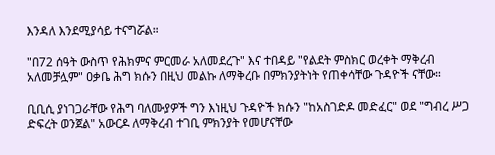እንዳለ እንደሚያሳይ ተናግሯል።

"በ72 ሰዓት ውስጥ የሕክምና ምርመራ አለመደረጉ" እና ተበዳይ "የልደት ምስክር ወረቀት ማቅረብ አለመቻሏም" ዐቃቤ ሕግ ክሱን በዚህ መልኩ ለማቅረቡ በምክንያትነት የጠቀሳቸው ጉዳዮች ናቸው።

ቢቢሲ ያነገጋራቸው የሕግ ባለሙያዎች ግን እነዚህ ጉዳዮች ክሱን "ከአስገድዶ መድፈር" ወደ "ግብረ ሥጋ ድፍረት ወንጀል" አውርዶ ለማቅረብ ተገቢ ምክንያት የመሆናቸው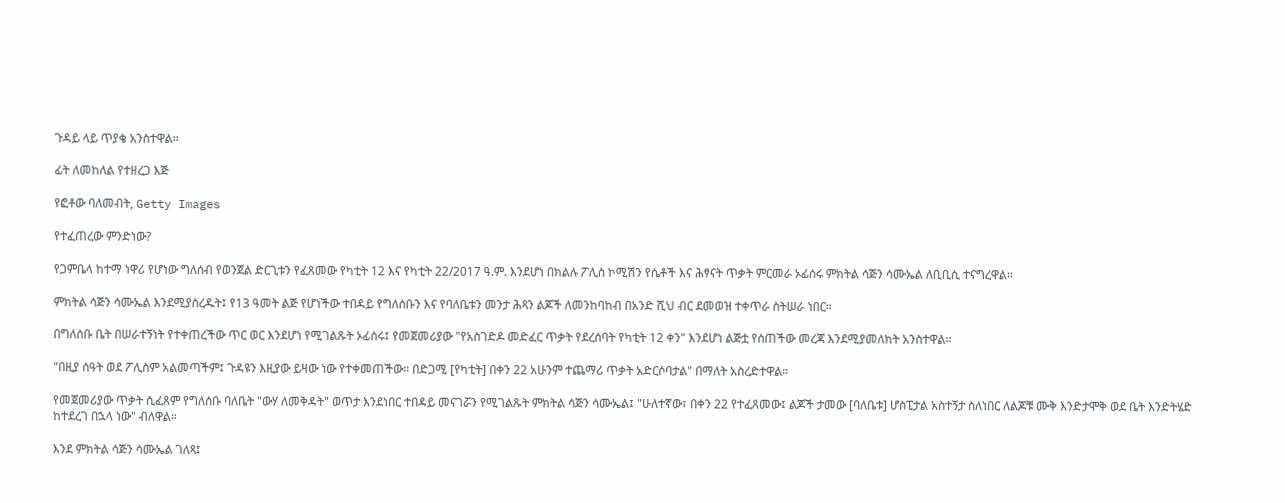ጉዳይ ላይ ጥያቄ አንስተዋል።

ፊት ለመከለል የተዘረጋ እጅ

የፎቶው ባለመብት, Getty Images

የተፈጠረው ምንድነው?

የጋምቤላ ከተማ ነዋሪ የሆነው ግለሰብ የወንጀል ድርጊቱን የፈጸመው የካቲት 12 እና የካቲት 22/2017 ዓ.ም. እንደሆነ በክልሉ ፖሊስ ኮሚሽን የሴቶች እና ሕፃናት ጥቃት ምርመራ ኦፊሰሩ ምክትል ሳጅን ሳሙኤል ለቢቢሲ ተናግረዋል።

ምክትል ሳጅን ሳሙኤል እንደሚያስረዱት፤ የ13 ዓመት ልጅ የሆነችው ተበዳይ የግለሰቡን እና የባለቤቱን መንታ ሕጻን ልጆች ለመንከባከብ በአንድ ሺህ ብር ደመወዝ ተቀጥራ ስትሠራ ነበር።

በግለሰቡ ቤት በሠራተኝነት የተቀጠረችው ጥር ወር እንደሆነ የሚገልጹት ኦፊሰሩ፤ የመጀመሪያው "የአስገድዶ መድፈር ጥቃት የደረሰባት የካቲት 12 ቀን" እንደሆነ ልጅቷ የሰጠችው መረጃ እንደሚያመለክት አንስተዋል።

"በዚያ ሰዓት ወደ ፖሊስም አልመጣችም፤ ጉዳዩን እዚያው ይዛው ነው የተቀመጠችው። በድጋሚ [የካቲት] በቀን 22 አሁንም ተጨማሪ ጥቃት አድርሶባታል" በማለት አስረድተዋል።

የመጀመሪያው ጥቃት ሲፈጸም የግለሰቡ ባለቤት "ውሃ ለመቅዳት" ወጥታ እንደነበር ተበዳይ መናገሯን የሚገልጹት ምክትል ሳጅን ሳሙኤል፤ "ሁለተኛው፣ በቀን 22 የተፈጸመው፤ ልጆች ታመው [ባለቤቱ] ሆስፒታል አስተኝታ ስለነበር ለልጆቹ ሙቅ እንድታሞቅ ወደ ቤት እንድትሄድ ከተደረገ በኋላ ነው" ብለዋል።

እንደ ምክትል ሳጅን ሳሙኤል ገለጻ፤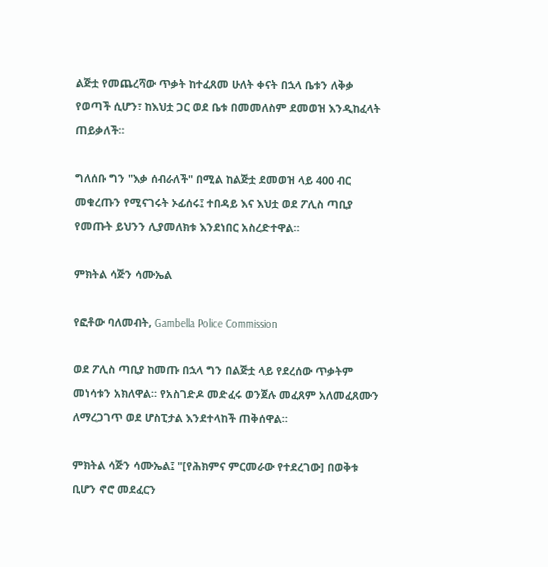ልጅቷ የመጨረሻው ጥቃት ከተፈጸመ ሁለት ቀናት በኋላ ቤቱን ለቅቃ የወጣች ሲሆን፣ ከእህቷ ጋር ወደ ቤቱ በመመለስም ደመወዝ እንዲከፈላት ጠይቃለች።

ግለሰቡ ግን "እቃ ሰብራለች" በሚል ከልጅቷ ደመወዝ ላይ 400 ብር መቁረጡን የሚናገሩት ኦፊሰሩ፤ ተበዳይ እና እህቷ ወደ ፖሊስ ጣቢያ የመጡት ይህንን ሊያመለክቱ እንደነበር አስረድተዋል።

ምክትል ሳጅን ሳሙኤል

የፎቶው ባለመብት, Gambella Police Commission

ወደ ፖሊስ ጣቢያ ከመጡ በኋላ ግን በልጅቷ ላይ የደረሰው ጥቃትም መነሳቱን አክለዋል። የአስገድዶ መድፈሩ ወንጀሉ መፈጸም አለመፈጸሙን ለማረጋገጥ ወደ ሆስፒታል እንደተላከች ጠቅሰዋል።

ምክትል ሳጅን ሳሙኤል፤ "[የሕክምና ምርመራው የተደረገው] በወቅቱ ቢሆን ኖሮ መደፈርን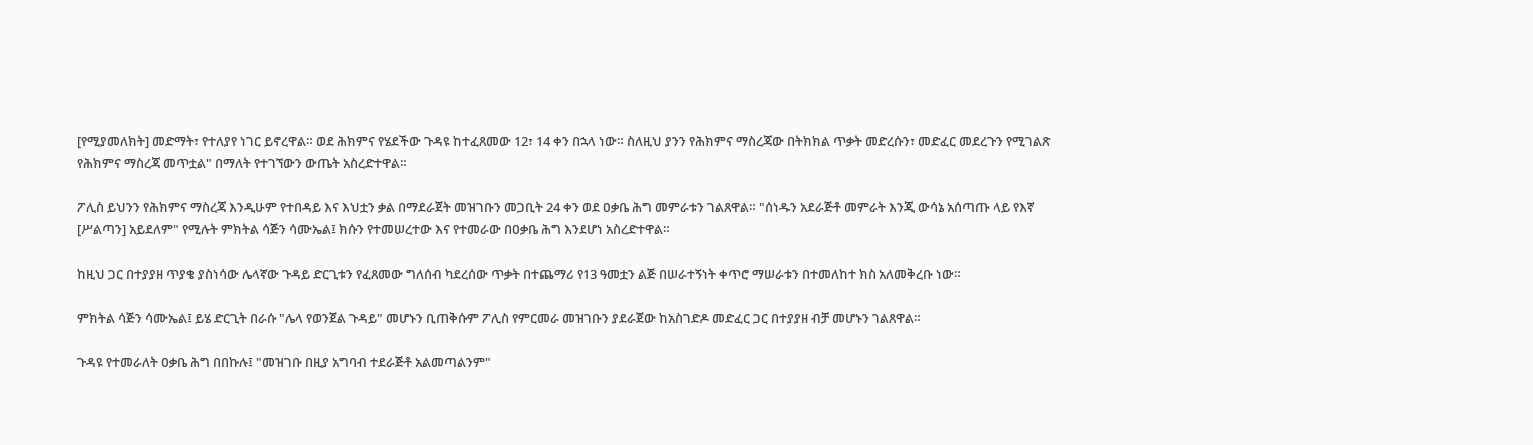[የሚያመለክት] መድማት፣ የተለያየ ነገር ይኖረዋል። ወደ ሕክምና የሄደችው ጉዳዩ ከተፈጸመው 12፣ 14 ቀን በኋላ ነው። ስለዚህ ያንን የሕክምና ማስረጃው በትክክል ጥቃት መድረሱን፣ መድፈር መደረጉን የሚገልጽ የሕክምና ማስረጃ መጥቷል" በማለት የተገኘውን ውጤት አስረድተዋል።

ፖሊስ ይህንን የሕክምና ማስረጃ እንዲሁም የተበዳይ እና እህቷን ቃል በማደራጀት መዝገቡን መጋቢት 24 ቀን ወደ ዐቃቤ ሕግ መምራቱን ገልጸዋል። "ሰነዱን አደራጅቶ መምራት እንጂ ውሳኔ አሰጣጡ ላይ የእኛ [ሥልጣን] አይደለም" የሚሉት ምክትል ሳጅን ሳሙኤል፤ ክሱን የተመሠረተው እና የተመራው በዐቃቤ ሕግ እንደሆነ አስረድተዋል።

ከዚህ ጋር በተያያዘ ጥያቄ ያስነሳው ሌላኛው ጉዳይ ድርጊቱን የፈጸመው ግለሰብ ካደረሰው ጥቃት በተጨማሪ የ13 ዓመቷን ልጅ በሠራተኝነት ቀጥሮ ማሠራቱን በተመለከተ ክስ አለመቅረቡ ነው።

ምክትል ሳጅን ሳሙኤል፤ ይሄ ድርጊት በራሱ "ሌላ የወንጀል ጉዳይ" መሆኑን ቢጠቅሱም ፖሊስ የምርመራ መዝገቡን ያደራጀው ከአስገድዶ መድፈር ጋር በተያያዘ ብቻ መሆኑን ገልጸዋል።

ጉዳዩ የተመራለት ዐቃቤ ሕግ በበኩሉ፤ "መዝገቡ በዚያ አግባብ ተደራጅቶ አልመጣልንም"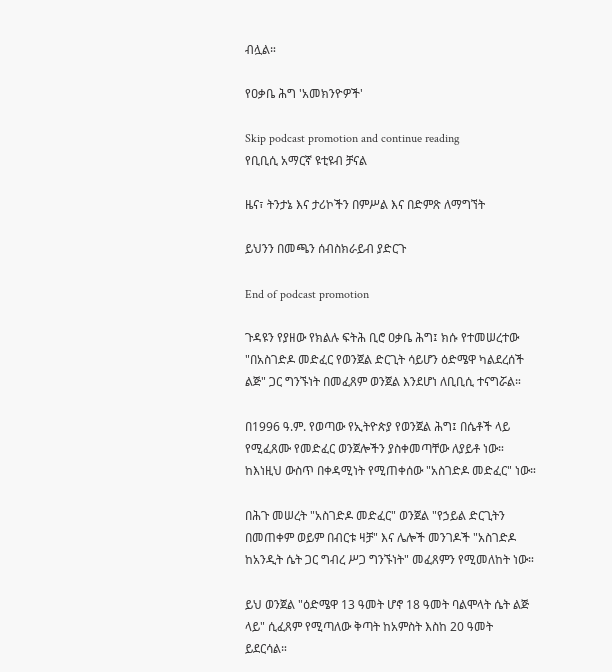ብሏል።

የዐቃቤ ሕግ 'አመክንዮዎች'

Skip podcast promotion and continue reading
የቢቢሲ አማርኛ ዩቲዩብ ቻናል

ዜና፣ ትንታኔ እና ታሪኮችን በምሥል እና በድምጽ ለማግኘት

ይህንን በመጫን ሰብስክራይብ ያድርጉ

End of podcast promotion

ጉዳዩን የያዘው የክልሉ ፍትሕ ቢሮ ዐቃቤ ሕግ፤ ክሱ የተመሠረተው "በአስገድዶ መድፈር የወንጀል ድርጊት ሳይሆን ዕድሜዋ ካልደረሰች ልጅ" ጋር ግንኙነት በመፈጸም ወንጀል እንደሆነ ለቢቢሲ ተናግሯል።

በ1996 ዓ.ም. የወጣው የኢትዮጵያ የወንጀል ሕግ፤ በሴቶች ላይ የሚፈጸሙ የመድፈር ወንጀሎችን ያስቀመጣቸው ለያይቶ ነው። ከእነዚህ ውስጥ በቀዳሚነት የሚጠቀሰው "አስገድዶ መድፈር" ነው።

በሕጉ መሠረት "አስገድዶ መድፈር" ወንጀል "የኃይል ድርጊትን በመጠቀም ወይም በብርቱ ዛቻ" እና ሌሎች መንገዶች "አስገድዶ ከአንዲት ሴት ጋር ግብረ ሥጋ ግንኙነት" መፈጸምን የሚመለከት ነው።

ይህ ወንጀል "ዕድሜዋ 13 ዓመት ሆኖ 18 ዓመት ባልሞላት ሴት ልጅ ላይ" ሲፈጸም የሚጣለው ቅጣት ከአምስት እስከ 20 ዓመት ይደርሳል።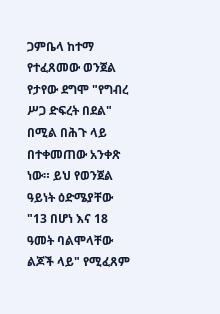ጋምቤላ ከተማ የተፈጸመው ወንጀል የታየው ደግሞ "የግብረ ሥጋ ድፍረት በደል" በሚል በሕጉ ላይ በተቀመጠው አንቀጽ ነው። ይህ የወንጀል ዓይነት ዕድሜያቸው "13 በሆነ እና 18 ዓመት ባልሞላቸው ልጆች ላይ" የሚፈጸም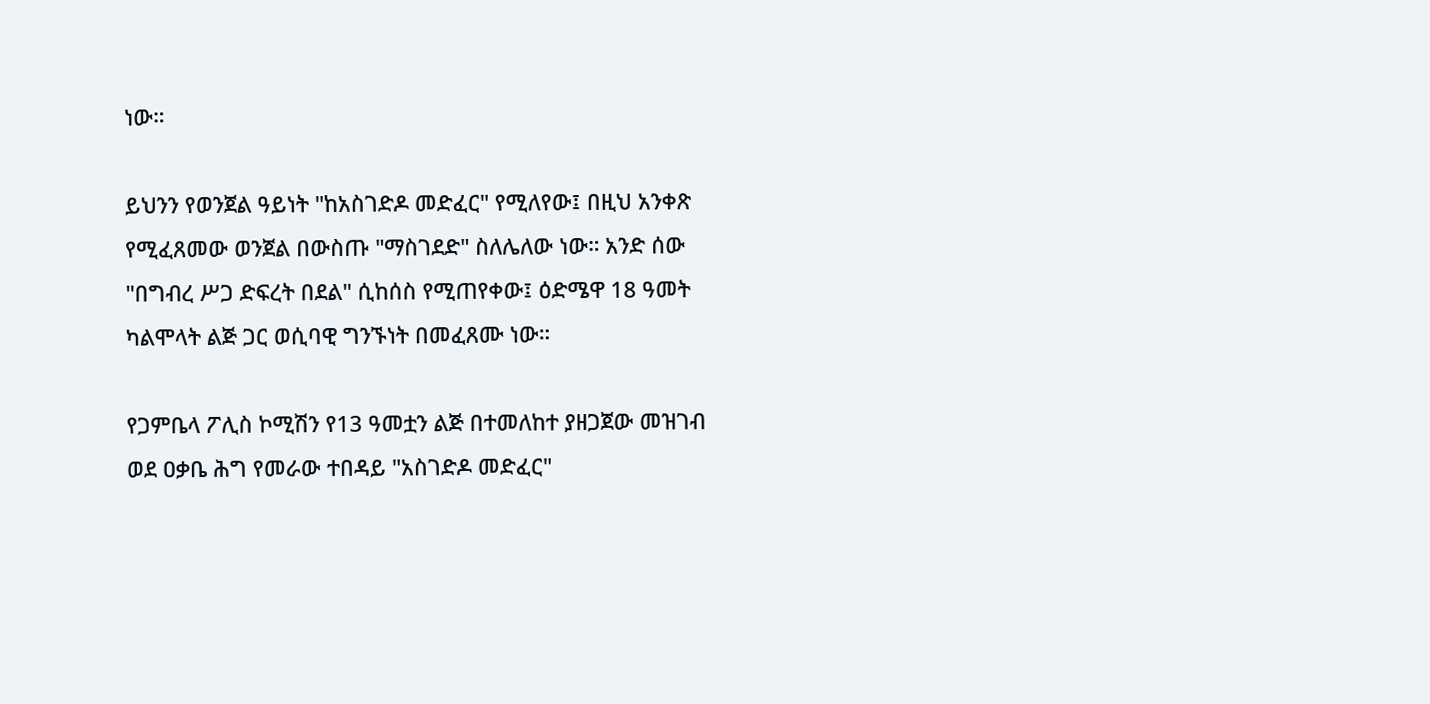ነው።

ይህንን የወንጀል ዓይነት "ከአስገድዶ መድፈር" የሚለየው፤ በዚህ አንቀጽ የሚፈጸመው ወንጀል በውስጡ "ማስገደድ" ስለሌለው ነው። አንድ ሰው "በግብረ ሥጋ ድፍረት በደል" ሲከሰስ የሚጠየቀው፤ ዕድሜዋ 18 ዓመት ካልሞላት ልጅ ጋር ወሲባዊ ግንኙነት በመፈጸሙ ነው።

የጋምቤላ ፖሊስ ኮሚሽን የ13 ዓመቷን ልጅ በተመለከተ ያዘጋጀው መዝገብ ወደ ዐቃቤ ሕግ የመራው ተበዳይ "አስገድዶ መድፈር"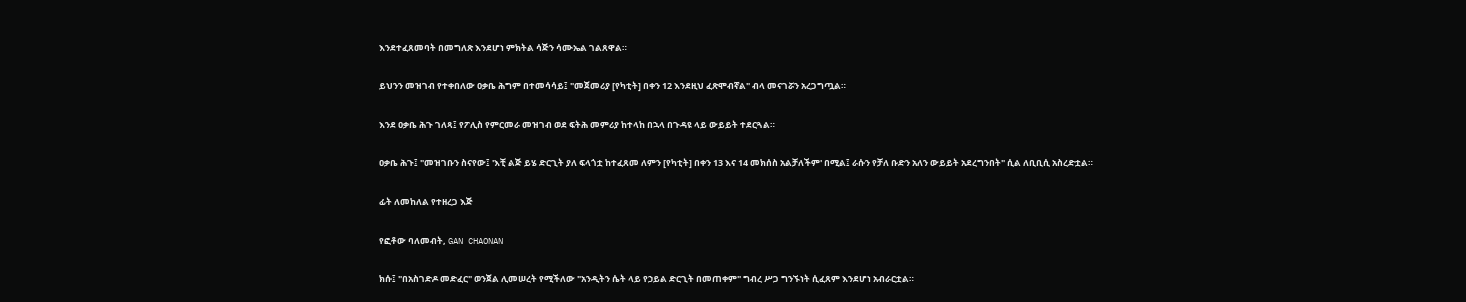እንደተፈጸመባት በመግለጽ እንደሆነ ምክትል ሳጅን ሳሙኤል ገልጸዋል።

ይህንን መዝገብ የተቀበለው ዐቃቤ ሕግም በተመሳሳይ፤ "መጀመሪያ [የካቲት] በቀን 12 እንደዚህ ፈጽሞብኛል" ብላ መናገሯን አረጋግጧል።

እንደ ዐቃቤ ሕጉ ገለጻ፤ የፖሊስ የምርመራ መዝገብ ወደ ፍትሕ መምሪያ ከተላከ በኋላ በጉዳዩ ላይ ውይይት ተደርጓል።

ዐቃቤ ሕጉ፤ "መዝገቡን ስናየው፤ 'እቺ ልጅ ይሄ ድርጊት ያለ ፍላጎቷ ከተፈጸመ ለምን [የካቲት] በቀን 13 እና 14 መክሰስ አልቻለችም' በሚል፤ ራሱን የቻለ ቡድን አለን ውይይት አደረግንበት" ሲል ለቢቢሲ አስረድቷል።

ፊት ለመከለል የተዘረጋ እጅ

የፎቶው ባለመብት, GAN CHAONAN

ክሱ፤ "በአስገድዶ መድፈር" ወንጀል ሊመሠረት የሚችለው "አንዲትን ሴት ላይ የኃይል ድርጊት በመጠቀም" ግብረ ሥጋ ግንኙነት ሲፈጸም እንደሆነ አብራርቷል።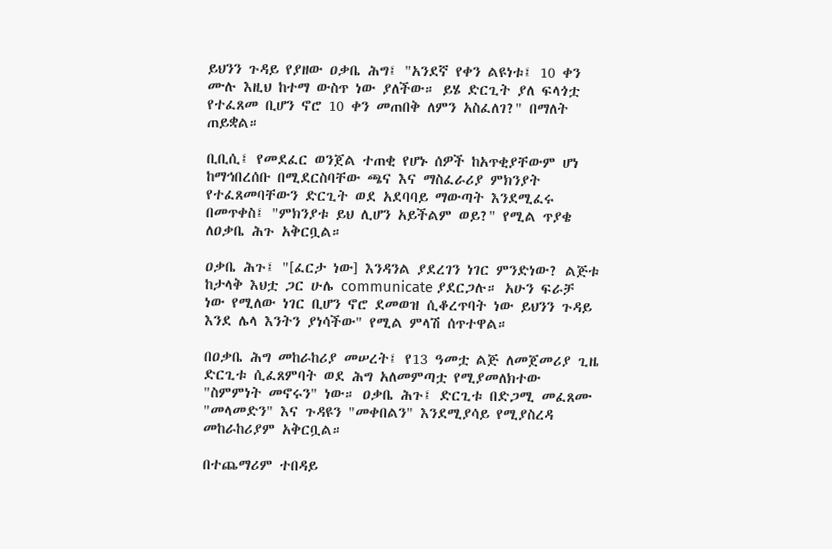ይህንን ጉዳይ የያዘው ዐቃቤ ሕግ፤ "አንደኛ የቀን ልዩነቱ፤ 10 ቀን ሙሉ እዚህ ከተማ ውስጥ ነው ያለችው። ይሄ ድርጊት ያለ ፍላጎቷ የተፈጸመ ቢሆን ኖሮ 10 ቀን መጠበቅ ለምን አስፈለገ?" በማለት ጠይቋል።

ቢቢሲ፤ የመደፈር ወንጀል ተጠቂ የሆኑ ሰዎች ከአጥቂያቸውም ሆነ ከማኅበረሰቡ በሚደርስባቸው ጫና እና ማስፈራሪያ ምክንያት የተፈጸመባቸውን ድርጊት ወደ አደባባይ ማውጣት እንደሚፈሩ በመጥቀስ፤ "ምክንያቱ ይህ ሊሆን አይችልም ወይ?" የሚል ጥያቄ ለዐቃቤ ሕጉ አቅርቧል።

ዐቃቤ ሕጉ፤ "[ፈርታ ነው] እንዳንል ያደረገን ነገር ምንድነው? ልጅቱ ከታላቅ እህቷ ጋር ሁሌ communicate ያደርጋሉ። አሁን ፍራቻ ነው የሚለው ነገር ቢሆን ኖሮ ደመወዝ ሲቆረጥባት ነው ይህንን ጉዳይ እንደ ሌላ እንትን ያነሳችው" የሚል ምላሽ ሰጥተዋል።

በዐቃቤ ሕግ መከራከሪያ መሠረት፤ የ13 ዓመቷ ልጅ ለመጀመሪያ ጊዜ ድርጊቱ ሲፈጸምባት ወደ ሕግ አለመምጣቷ የሚያመለክተው "ስምምነት መኖሩን" ነው። ዐቃቤ ሕጉ፤ ድርጊቱ በድጋሚ መፈጸሙ "መላመድን" እና ጉዳዩን "መቀበልን" እንደሚያሳይ የሚያስረዳ መከራከሪያም አቅርቧል።

በተጨማሪም ተበዳይ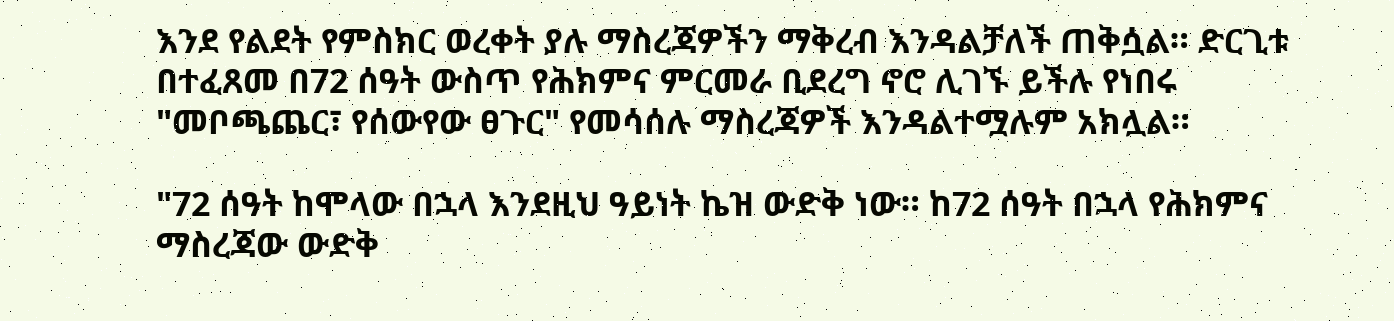እንደ የልደት የምስክር ወረቀት ያሉ ማስረጃዎችን ማቅረብ እንዳልቻለች ጠቅሷል። ድርጊቱ በተፈጸመ በ72 ሰዓት ውስጥ የሕክምና ምርመራ ቢደረግ ኖሮ ሊገኙ ይችሉ የነበሩ "መቦጫጨር፣ የሰውየው ፀጉር" የመሳሰሉ ማስረጃዎች እንዳልተሟሉም አክሏል።

"72 ሰዓት ከሞላው በኋላ እንደዚህ ዓይነት ኬዝ ውድቅ ነው። ከ72 ሰዓት በኋላ የሕክምና ማስረጃው ውድቅ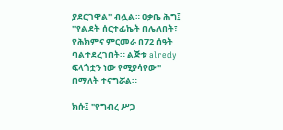ያደርገዋል" ብሏል። ዐቃቤ ሕግ፤ "የልደት ሰርተፊኬት በሌለበት፣ የሕክምና ምርመራ በ72 ሰዓት ባልተደረገበት። ልጅቱ alredy ፍላጎቷን ነው የሚያሳየው" በማለት ተናግሯል።

ክሱ፤ "የግብረ ሥጋ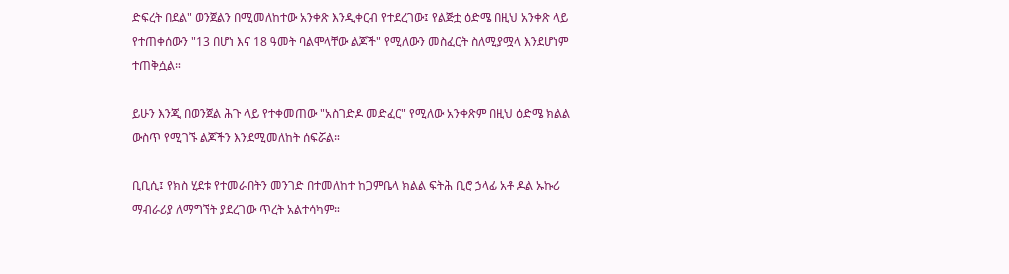ድፍረት በደል" ወንጀልን በሚመለከተው አንቀጽ እንዲቀርብ የተደረገው፤ የልጅቷ ዕድሜ በዚህ አንቀጽ ላይ የተጠቀሰውን "13 በሆነ እና 18 ዓመት ባልሞላቸው ልጆች" የሚለውን መስፈርት ስለሚያሟላ እንደሆነም ተጠቅሷል።

ይሁን እንጂ በወንጀል ሕጉ ላይ የተቀመጠው "አስገድዶ መድፈር" የሚለው አንቀጽም በዚህ ዕድሜ ክልል ውስጥ የሚገኙ ልጆችን እንደሚመለከት ሰፍሯል።

ቢቢሲ፤ የክስ ሂደቱ የተመራበትን መንገድ በተመለከተ ከጋምቤላ ክልል ፍትሕ ቢሮ ኃላፊ አቶ ዶል ኡኩሪ ማብራሪያ ለማግኘት ያደረገው ጥረት አልተሳካም።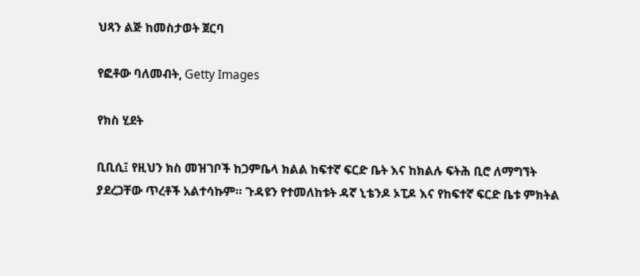ህጻን ልጅ ከመስታወት ጀርባ

የፎቶው ባለመብት, Getty Images

የክስ ሂደት

ቢቢሲ፤ የዚህን ክስ መዝገቦች ከጋምቤላ ክልል ከፍተኛ ፍርድ ቤት እና ከክልሉ ፍትሕ ቢሮ ለማግኘት ያደረጋቸው ጥረቶች አልተሳኩም። ጉዳዩን የተመለከቱት ዳኛ ኒቴንዶ ኦፒዶ እና የከፍተኛ ፍርድ ቤቱ ምክትል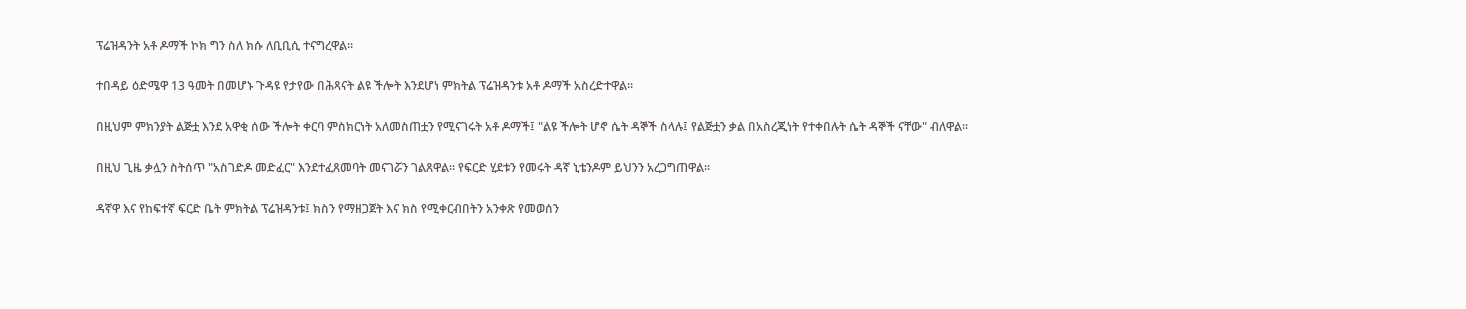ፕሬዝዳንት አቶ ዶማች ኮክ ግን ስለ ክሱ ለቢቢሲ ተናግረዋል።

ተበዳይ ዕድሜዋ 13 ዓመት በመሆኑ ጉዳዩ የታየው በሕጻናት ልዩ ችሎት እንደሆነ ምክትል ፕሬዝዳንቱ አቶ ዶማች አስረድተዋል።

በዚህም ምክንያት ልጅቷ እንደ አዋቂ ሰው ችሎት ቀርባ ምስክርነት አለመስጠቷን የሚናገሩት አቶ ዶማች፤ "ልዩ ችሎት ሆኖ ሴት ዳኞች ስላሉ፤ የልጅቷን ቃል በአስረጂነት የተቀበሉት ሴት ዳኞች ናቸው" ብለዋል።

በዚህ ጊዜ ቃሏን ስትሰጥ "አስገድዶ መድፈር" እንደተፈጸመባት መናገሯን ገልጸዋል። የፍርድ ሂደቱን የመሩት ዳኛ ኒቴንዶም ይህንን አረጋግጠዋል።

ዳኛዋ እና የከፍተኛ ፍርድ ቤት ምክትል ፕሬዝዳንቱ፤ ክስን የማዘጋጀት እና ክስ የሚቀርብበትን አንቀጽ የመወሰን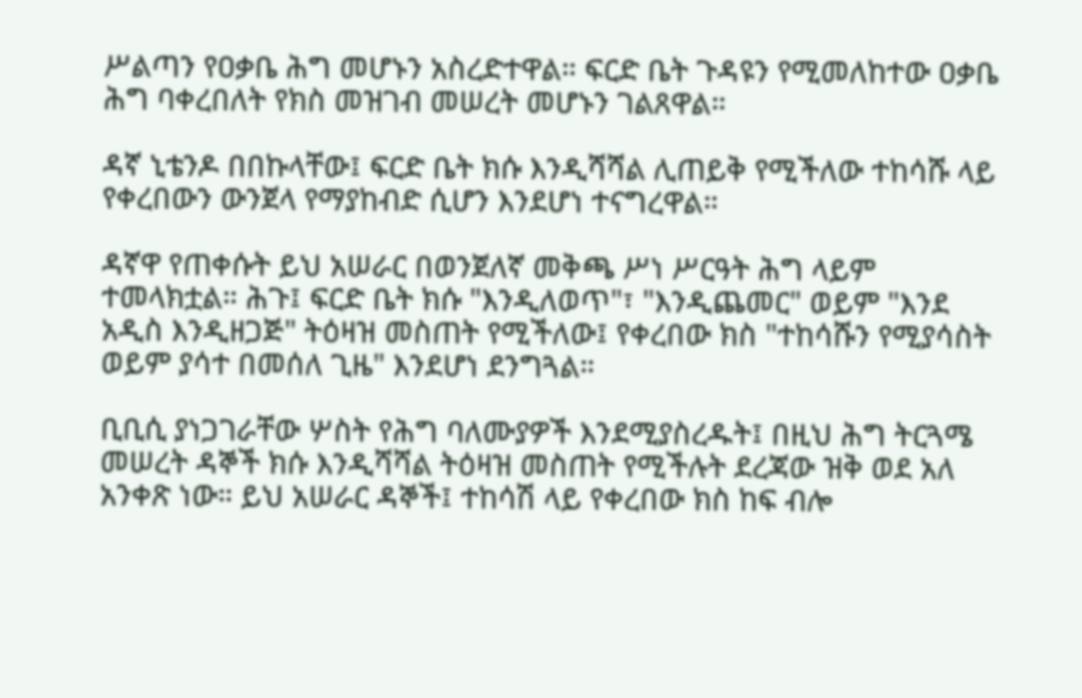ሥልጣን የዐቃቤ ሕግ መሆኑን አስረድተዋል። ፍርድ ቤት ጉዳዩን የሚመለከተው ዐቃቤ ሕግ ባቀረበለት የክስ መዝገብ መሠረት መሆኑን ገልጸዋል።

ዳኛ ኒቴንዶ በበኩላቸው፤ ፍርድ ቤት ክሱ እንዲሻሻል ሊጠይቅ የሚችለው ተከሳሹ ላይ የቀረበውን ውንጀላ የማያከብድ ሲሆን እንደሆነ ተናግረዋል።

ዳኛዋ የጠቀሱት ይህ አሠራር በወንጀለኛ መቅጫ ሥነ ሥርዓት ሕግ ላይም ተመላክቷል። ሕጉ፤ ፍርድ ቤት ክሱ "እንዲለወጥ"፣ "እንዲጨመር" ወይም "እንደ አዲስ እንዲዘጋጅ" ትዕዛዝ መስጠት የሚችለው፤ የቀረበው ክስ "ተከሳሹን የሚያሳስት ወይም ያሳተ በመሰለ ጊዜ" እንደሆነ ደንግጓል።

ቢቢሲ ያነጋገራቸው ሦስት የሕግ ባለሙያዎች እንደሚያስረዱት፤ በዚህ ሕግ ትርጓሜ መሠረት ዳኞች ክሱ እንዲሻሻል ትዕዛዝ መስጠት የሚችሉት ደረጃው ዝቅ ወደ አለ አንቀጽ ነው። ይህ አሠራር ዳኞች፤ ተከሳሽ ላይ የቀረበው ክስ ከፍ ብሎ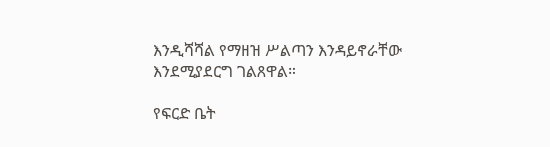እንዲሻሻል የማዘዝ ሥልጣን እንዳይኖራቸው እንደሚያደርግ ገልጸዋል።

የፍርድ ቤት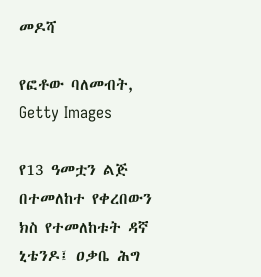መዶሻ

የፎቶው ባለመብት, Getty Images

የ13 ዓመቷን ልጅ በተመለከተ የቀረበውን ክስ የተመለከቱት ዳኛ ኒቴንዶ፤ ዐቃቤ ሕግ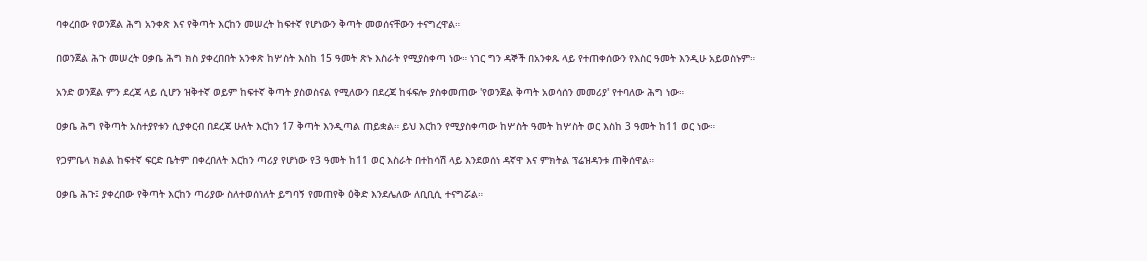ባቀረበው የወንጀል ሕግ አንቀጽ እና የቅጣት እርከን መሠረት ከፍተኛ የሆነውን ቅጣት መወሰናቸውን ተናግረዋል።

በወንጀል ሕጉ መሠረት ዐቃቤ ሕግ ክስ ያቀረበበት አንቀጽ ከሦስት እስከ 15 ዓመት ጽኑ እስራት የሚያስቀጣ ነው። ነገር ግን ዳኞች በአንቀጹ ላይ የተጠቀሰውን የእስር ዓመት እንዲሁ አይወስኑም።

አንድ ወንጀል ምን ደረጃ ላይ ሲሆን ዝቅተኛ ወይም ከፍተኛ ቅጣት ያስወስናል የሚለውን በደረጃ ከፋፍሎ ያስቀመጠው 'የወንጀል ቅጣት አወሳሰን መመሪያ' የተባለው ሕግ ነው።

ዐቃቤ ሕግ የቅጣት አስተያየቱን ሲያቀርብ በደረጃ ሁለት እርከን 17 ቅጣት እንዲጣል ጠይቋል። ይህ እርከን የሚያስቀጣው ከሦስት ዓመት ከሦስት ወር እስከ 3 ዓመት ከ11 ወር ነው።

የጋምቤላ ክልል ከፍተኛ ፍርድ ቤትም በቀረበለት እርከን ጣሪያ የሆነው የ3 ዓመት ከ11 ወር እስራት በተከሳሽ ላይ እንደወሰነ ዳኛዋ እና ምክትል ፕሬዝዳንቱ ጠቅሰዋል።

ዐቃቤ ሕጉ፤ ያቀረበው የቅጣት እርከን ጣሪያው ስለተወሰነለት ይግባኝ የመጠየቅ ዕቅድ እንደሌለው ለቢቢሲ ተናግሯል።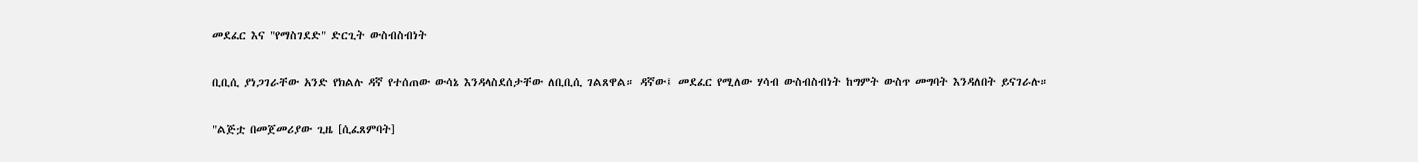መደፈር እና "የማስገደድ" ድርጊት ውስብስብነት

ቢቢሲ ያነጋገራቸው አንድ የክልሉ ዳኛ የተሰጠው ውሳኔ እንዳላስደሰታቸው ለቢቢሲ ገልጸዋል። ዳኛው፤ መደፈር የሚለው ሃሳብ ውስብስብነት ከግምት ውስጥ መግባት እንዳለበት ይናገራሉ።

"ልጅቷ በመጀመሪያው ጊዜ [ሲፈጸምባት]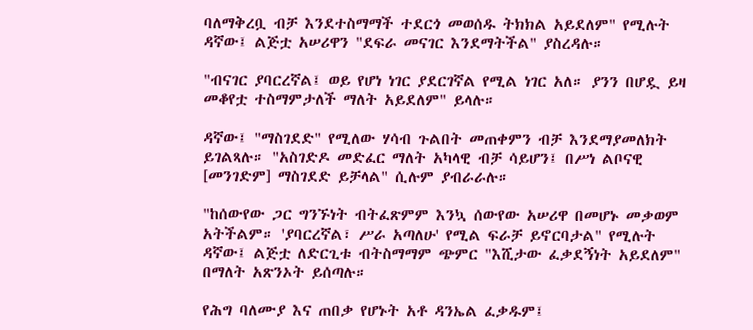ባለማቅረቧ ብቻ እንደተስማማች ተደርጎ መወሰዱ ትክክል አይደለም" የሚሉት ዳኛው፤ ልጅቷ አሠሪዋን "ደፍራ መናገር እንደማትችል" ያስረዳሉ።

"ብናገር ያባርረኛል፤ ወይ የሆነ ነገር ያደርገኛል የሚል ነገር አለ። ያንን በሆዷ ይዛ መቆየቷ ተስማምታለች ማለት አይደለም" ይላሉ።

ዳኛው፤ "ማስገደድ" የሚለው ሃሳብ ጉልበት መጠቀምን ብቻ እንደማያመለክት ይገልጻሉ። "አስገድዶ መድፈር ማለት አካላዊ ብቻ ሳይሆን፤ በሥነ ልቦናዊ [መንገድም] ማስገደድ ይቻላል" ሲሉም ያብራራሉ።

"ከሰውየው ጋር ግንኙነት ብትፈጽምም እንኳ ሰውየው አሠሪዋ በመሆኑ መቃወም አትችልም። 'ያባርረኛል፣ ሥራ አጣለሁ' የሚል ፍራቻ ይኖርባታል" የሚሉት ዳኛው፤ ልጅቷ ለድርጊቱ ብትስማማም ጭምር "እሺታው ፈቃደኝነት አይደለም" በማለት አጽንኦት ይሰጣሉ።

የሕግ ባለሙያ እና ጠበቃ የሆኑት አቶ ዳንኤል ፈቃዱም፤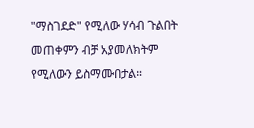"ማስገደድ" የሚለው ሃሳብ ጉልበት መጠቀምን ብቻ አያመለክትም የሚለውን ይስማሙበታል።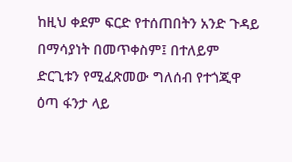ከዚህ ቀደም ፍርድ የተሰጠበትን አንድ ጉዳይ በማሳያነት በመጥቀስም፤ በተለይም ድርጊቱን የሚፈጽመው ግለሰብ የተጎጂዋ ዕጣ ፋንታ ላይ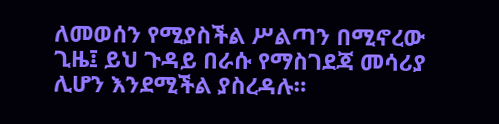ለመወሰን የሚያስችል ሥልጣን በሚኖረው ጊዜ፤ ይህ ጉዳይ በራሱ የማስገደጃ መሳሪያ ሊሆን እንደሚችል ያስረዳሉ።